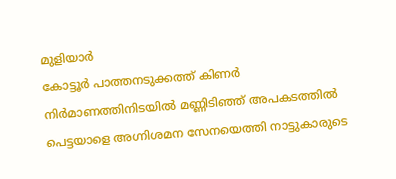മുളിയാർ
കോട്ടൂർ പാത്തനടുക്കത്ത് കിണർ നിർമാണത്തിനിടയിൽ മണ്ണിടിഞ്ഞ് അപകടത്തിൽ പെട്ടയാളെ അഗ്നിശമന സേനയെത്തി നാട്ടുകാരുടെ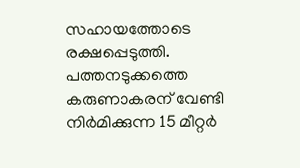സഹായത്തോടെ രക്ഷപ്പെടുത്തി. പത്തനടുക്കത്തെ കരുണാകരന് വേണ്ടി നിർമിക്കുന്ന 15 മീറ്റർ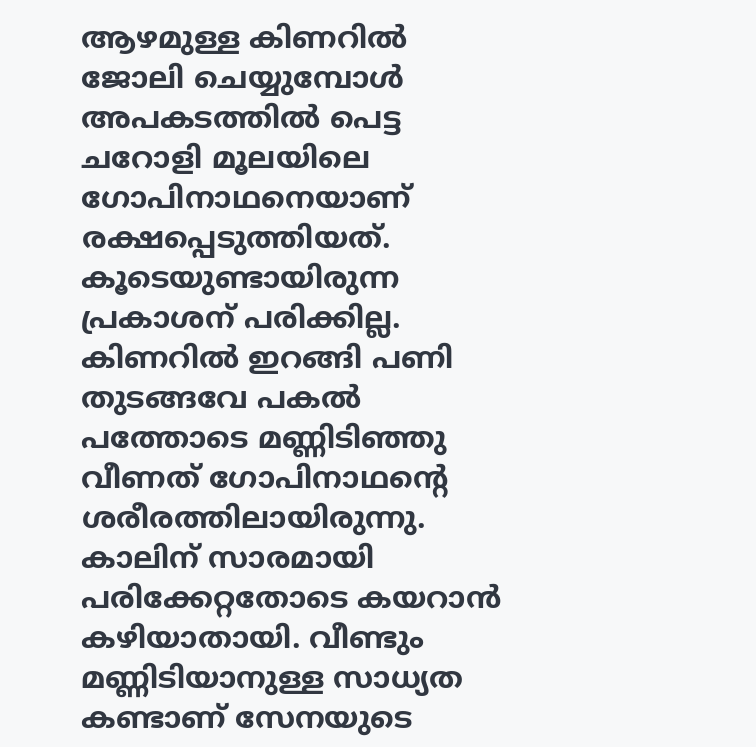ആഴമുള്ള കിണറിൽ ജോലി ചെയ്യുമ്പോൾ അപകടത്തിൽ പെട്ട ചറോളി മൂലയിലെ ഗോപിനാഥനെയാണ് രക്ഷപ്പെടുത്തിയത്. കൂടെയുണ്ടായിരുന്ന പ്രകാശന് പരിക്കില്ല.
കിണറിൽ ഇറങ്ങി പണി തുടങ്ങവേ പകൽ പത്തോടെ മണ്ണിടിഞ്ഞു വീണത് ഗോപിനാഥന്റെ ശരീരത്തിലായിരുന്നു. കാലിന് സാരമായി പരിക്കേറ്റതോടെ കയറാൻ കഴിയാതായി. വീണ്ടും മണ്ണിടിയാനുള്ള സാധ്യത കണ്ടാണ് സേനയുടെ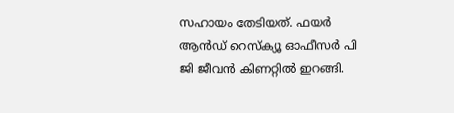സഹായം തേടിയത്. ഫയർ ആൻഡ് റെസ്ക്യൂ ഓഫീസർ പി ജി ജീവൻ കിണറ്റിൽ ഇറങ്ങി.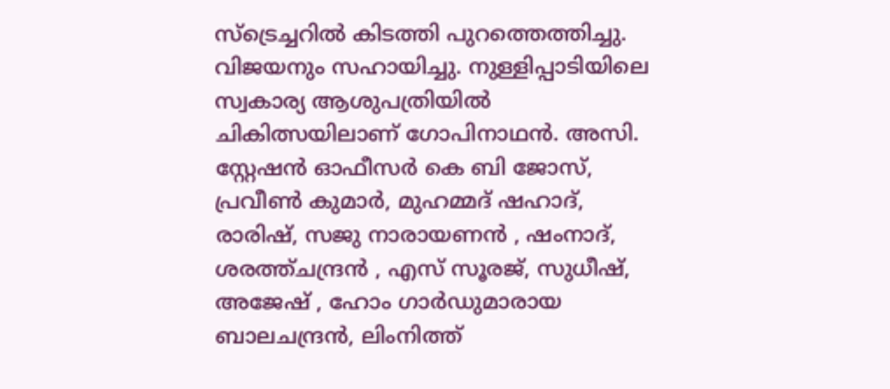സ്ട്രെച്ചറിൽ കിടത്തി പുറത്തെത്തിച്ചു. വിജയനും സഹായിച്ചു. നുള്ളിപ്പാടിയിലെ സ്വകാര്യ ആശുപത്രിയിൽ ചികിത്സയിലാണ് ഗോപിനാഥൻ. അസി. സ്റ്റേഷൻ ഓഫീസർ കെ ബി ജോസ്, പ്രവീൺ കുമാർ, മുഹമ്മദ് ഷഹാദ്, രാരിഷ്, സജു നാരായണൻ , ഷംനാദ്, ശരത്ത്ചന്ദ്രൻ , എസ് സൂരജ്, സുധീഷ്, അജേഷ് , ഹോം ഗാർഡുമാരായ ബാലചന്ദ്രൻ, ലിംനിത്ത്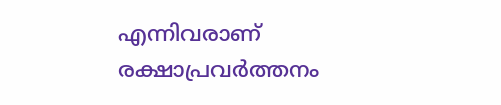എന്നിവരാണ് രക്ഷാപ്രവർത്തനം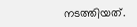നടത്തിയത്.